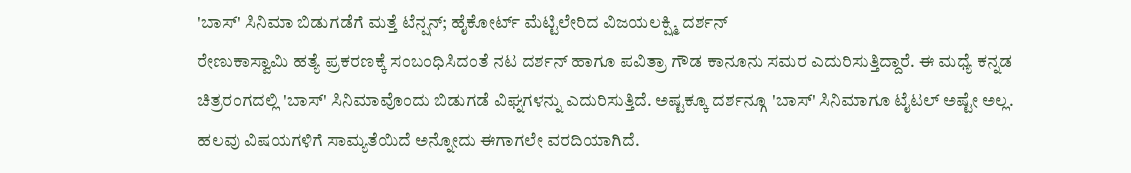'ಬಾಸ್' ಸಿನಿಮಾ ಬಿಡುಗಡೆಗೆ ಮತ್ತೆ ಟೆನ್ಷನ್; ಹೈಕೋರ್ಟ್ ಮೆಟ್ಟಿಲೇರಿದ ವಿಜಯಲಕ್ಷ್ಮಿ ದರ್ಶನ್
ರೇಣುಕಾಸ್ವಾಮಿ ಹತ್ಯೆ ಪ್ರಕರಣಕ್ಕೆ ಸಂಬಂಧಿಸಿದಂತೆ ನಟ ದರ್ಶನ್ ಹಾಗೂ ಪವಿತ್ರಾ ಗೌಡ ಕಾನೂನು ಸಮರ ಎದುರಿಸುತ್ತಿದ್ದಾರೆ. ಈ ಮಧ್ಯೆ ಕನ್ನಡ ಚಿತ್ರರಂಗದಲ್ಲಿ 'ಬಾಸ್' ಸಿನಿಮಾವೊಂದು ಬಿಡುಗಡೆ ವಿಘ್ನಗಳನ್ನು ಎದುರಿಸುತ್ತಿದೆ. ಅಷ್ಟಕ್ಕೂ ದರ್ಶನ್ಗೂ 'ಬಾಸ್' ಸಿನಿಮಾಗೂ ಟೈಟಲ್ ಅಷ್ಟೇ ಅಲ್ಲ. ಹಲವು ವಿಷಯಗಳಿಗೆ ಸಾಮ್ಯತೆಯಿದೆ ಅನ್ನೋದು ಈಗಾಗಲೇ ವರದಿಯಾಗಿದೆ.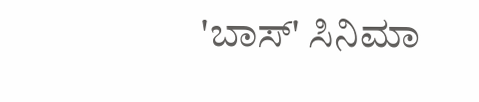'ಬಾಸ್' ಸಿನಿಮಾ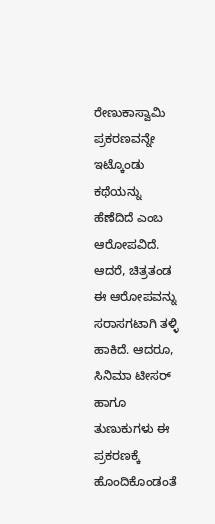ರೇಣುಕಾಸ್ವಾಮಿ ಪ್ರಕರಣವನ್ನೇ ಇಟ್ಕೊಂಡು ಕಥೆಯನ್ನು ಹೆಣೆದಿದೆ ಎಂಬ ಆರೋಪವಿದೆ. ಆದರೆ, ಚಿತ್ರತಂಡ ಈ ಆರೋಪವನ್ನು ಸರಾಸಗಟಾಗಿ ತಳ್ಳಿ ಹಾಕಿದೆ. ಆದರೂ, ಸಿನಿಮಾ ಟೀಸರ್ ಹಾಗೂ ತುಣುಕುಗಳು ಈ ಪ್ರಕರಣಕ್ಕೆ ಹೊಂದಿಕೊಂಡಂತೆ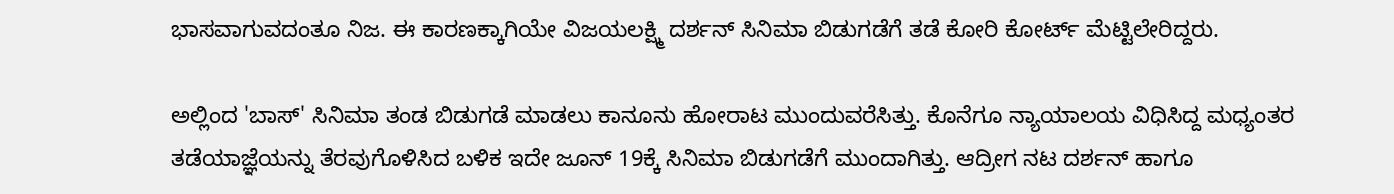ಭಾಸವಾಗುವದಂತೂ ನಿಜ. ಈ ಕಾರಣಕ್ಕಾಗಿಯೇ ವಿಜಯಲಕ್ಷ್ಮಿ ದರ್ಶನ್ ಸಿನಿಮಾ ಬಿಡುಗಡೆಗೆ ತಡೆ ಕೋರಿ ಕೋರ್ಟ್ ಮೆಟ್ಟಿಲೇರಿದ್ದರು.

ಅಲ್ಲಿಂದ 'ಬಾಸ್' ಸಿನಿಮಾ ತಂಡ ಬಿಡುಗಡೆ ಮಾಡಲು ಕಾನೂನು ಹೋರಾಟ ಮುಂದುವರೆಸಿತ್ತು. ಕೊನೆಗೂ ನ್ಯಾಯಾಲಯ ವಿಧಿಸಿದ್ದ ಮಧ್ಯಂತರ ತಡೆಯಾಜ್ಞೆಯನ್ನು ತೆರವುಗೊಳಿಸಿದ ಬಳಿಕ ಇದೇ ಜೂನ್ 19ಕ್ಕೆ ಸಿನಿಮಾ ಬಿಡುಗಡೆಗೆ ಮುಂದಾಗಿತ್ತು. ಆದ್ರೀಗ ನಟ ದರ್ಶನ್ ಹಾಗೂ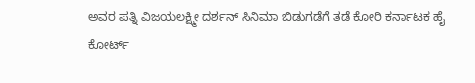ಅವರ ಪತ್ನಿ ವಿಜಯಲಕ್ಷ್ಮೀ ದರ್ಶನ್ ಸಿನಿಮಾ ಬಿಡುಗಡೆಗೆ ತಡೆ ಕೋರಿ ಕರ್ನಾಟಕ ಹೈ ಕೋರ್ಟ್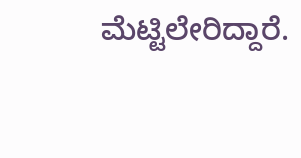ಮೆಟ್ಟಿಲೇರಿದ್ದಾರೆ.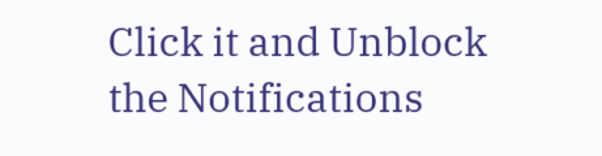Click it and Unblock the Notifications